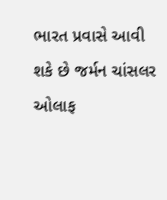ભારત પ્રવાસે આવી શકે છે જર્મન ચાંસલર ઓલાફ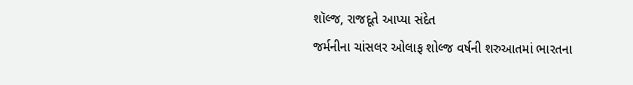શૉલ્જ, રાજદૂતે આપ્યા સંદેત
જર્મનીના ચાંસલર ઓલાફ શોલ્જ વર્ષની શરુઆતમાં ભારતના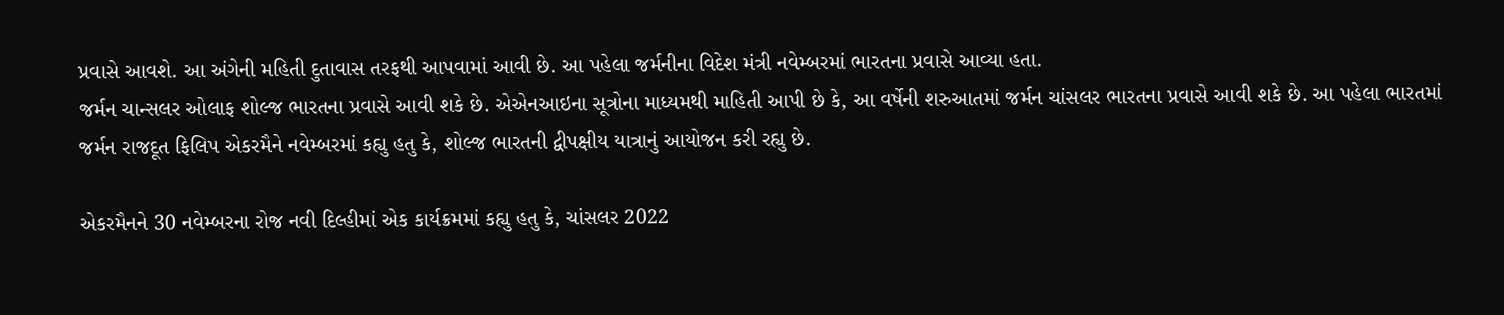પ્રવાસે આવશે. આ અંગેની મહિતી દુતાવાસ તરફથી આપવામાં આવી છે. આ પહેલા જર્મનીના વિદેશ મંત્રી નવેમ્બરમાં ભારતના પ્રવાસે આવ્યા હતા.
જર્મન ચાન્સલર ઓલાફ શોલ્જ ભારતના પ્રવાસે આવી શકે છે. એએનઆઇના સૂત્રોના માધ્યમથી માહિતી આપી છે કે, આ વર્ષેની શરુઆતમાં જર્મન ચાંસલર ભારતના પ્રવાસે આવી શકે છે. આ પહેલા ભારતમાં જર્મન રાજદૂત ફિલિપ એકરમૈને નવેમ્બરમાં કહ્યુ હતુ કે, શોલ્જ ભારતની દ્વીપક્ષીય યાત્રાનું આયોજન કરી રહ્યુ છે.

એકરમૈનને 30 નવેમ્બરના રોજ નવી દિલ્હીમાં એક કાર્યક્રમમાં કહ્યુ હતુ કે, ચાંસલર 2022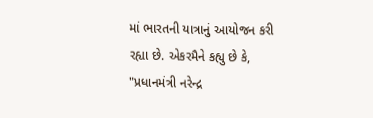માં ભારતની યાત્રાનું આયોજન કરી રહ્યા છે. એકરમૈને કહ્યુ છે કે, "પ્રધાનમંત્રી નરેન્દ્ર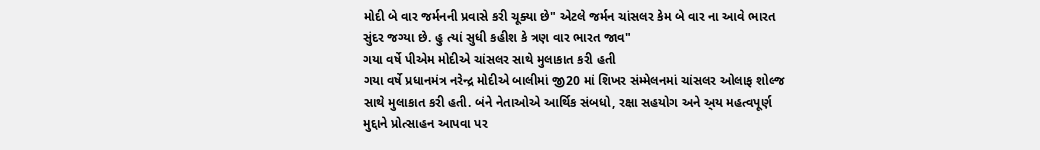મોદી બે વાર જર્મનની પ્રવાસે કરી ચૂક્યા છે" એટલે જર્મન ચાંસલર કેમ બે વાર ના આવે ભારત સુંદર જગ્યા છે. હુ ત્યાં સુધી કહીશ કે ત્રણ વાર ભારત જાવ"
ગયા વર્ષે પીએમ મોદીએ ચાંસલર સાથે મુલાકાત કરી હતી
ગયા વર્ષે પ્રધાનમંત્ર નરેન્દ્ર મોદીએ બાલીમાં જી20 માં શિખર સંમ્મેલનમાં ચાંસલર ઓલાફ શોલ્જ સાથે મુલાકાત કરી હતી. બંને નેતાઓએ આર્થિક સંબધો, રક્ષા સહયોગ અને અ્ય મહત્વપૂર્ણ મુદ્દાને પ્રોત્સાહન આપવા પર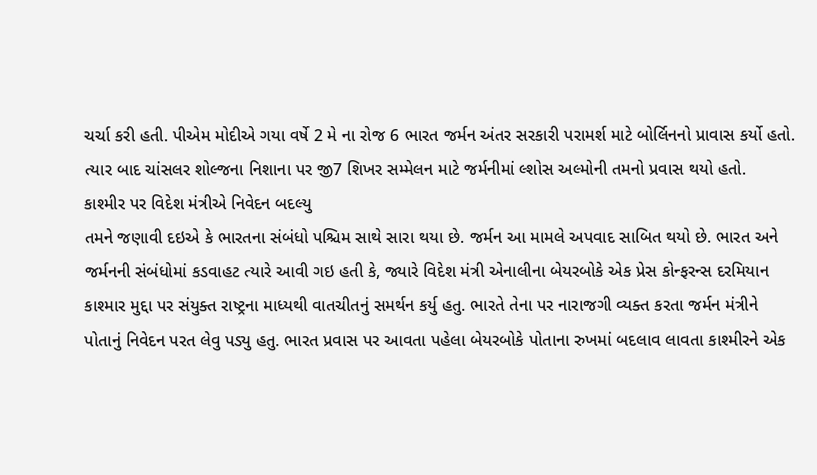ચર્ચા કરી હતી. પીએમ મોદીએ ગયા વર્ષે 2 મે ના રોજ 6 ભારત જર્મન અંતર સરકારી પરામર્શ માટે બોર્લિનનો પ્રાવાસ કર્યો હતો. ત્યાર બાદ ચાંસલર શોલ્જના નિશાના પર જી7 શિખર સમ્મેલન માટે જર્મનીમાં લ્શોસ અલ્મોની તમનો પ્રવાસ થયો હતો.
કાશ્મીર પર વિદેશ મંત્રીએ નિવેદન બદલ્યુ
તમને જણાવી દઇએ કે ભારતના સંબંધો પશ્ચિમ સાથે સારા થયા છે. જર્મન આ મામલે અપવાદ સાબિત થયો છે. ભારત અને જર્મનની સંબંધોમાં કડવાહટ ત્યારે આવી ગઇ હતી કે, જ્યારે વિદેશ મંત્રી એનાલીના બેયરબોકે એક પ્રેસ કોન્ફરન્સ દરમિયાન કાશ્માર મુદ્દા પર સંયુક્ત રાષ્ટ્રના માધ્યથી વાતચીતનું સમર્થન કર્યુ હતુ. ભારતે તેના પર નારાજગી વ્યક્ત કરતા જર્મન મંત્રીને પોતાનું નિવેદન પરત લેવુ પડ્યુ હતુ. ભારત પ્રવાસ પર આવતા પહેલા બેયરબોકે પોતાના રુખમાં બદલાવ લાવતા કાશ્મીરને એક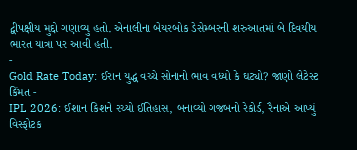દ્વીપક્ષીય મુદ્દો ગણાવ્યુ હતો. એનાલીના બેયરબોક ડેસેમ્બરની શરુઆતમાં બે દિવયીય ભારત યાત્રા પર આવી હતી.
-
Gold Rate Today: ઈરાન યુદ્ધ વચ્ચે સોનાનો ભાવ વધ્યો કે ઘટ્યો? જાણો લેટેસ્ટ કિંમત -
IPL 2026: ઈશાન કિશને રચ્યો ઈતિહાસ, બનાવ્યો ગજબનો રેકોર્ડ, રૈનાએ આપ્યું વિસ્ફોટક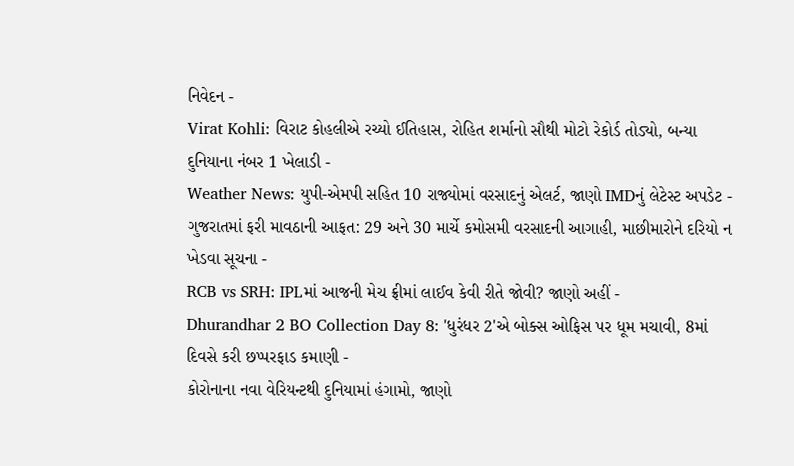નિવેદન -
Virat Kohli: વિરાટ કોહલીએ રચ્યો ઈતિહાસ, રોહિત શર્માનો સૌથી મોટો રેકોર્ડ તોડ્યો, બન્યા દુનિયાના નંબર 1 ખેલાડી -
Weather News: યુપી-એમપી સહિત 10 રાજ્યોમાં વરસાદનું એલર્ટ, જાણો IMDનું લેટેસ્ટ અપડેટ -
ગુજરાતમાં ફરી માવઠાની આફત: 29 અને 30 માર્ચે કમોસમી વરસાદની આગાહી, માછીમારોને દરિયો ન ખેડવા સૂચના -
RCB vs SRH: IPLમાં આજની મેચ ફ્રીમાં લાઈવ કેવી રીતે જોવી? જાણો અહીં -
Dhurandhar 2 BO Collection Day 8: 'ધુરંધર 2'એ બોક્સ ઓફિસ પર ધૂમ મચાવી, 8માં દિવસે કરી છપ્પરફાડ કમાણી -
કોરોનાના નવા વેરિયન્ટથી દુનિયામાં હંગામો, જાણો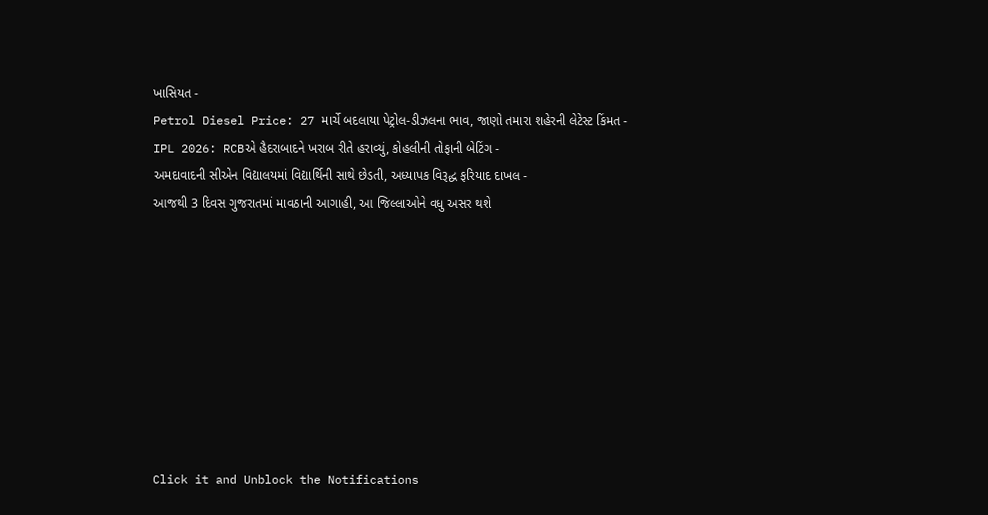ખાસિયત -
Petrol Diesel Price: 27 માર્ચે બદલાયા પેટ્રોલ-ડીઝલના ભાવ, જાણો તમારા શહેરની લેટેસ્ટ કિંમત -
IPL 2026: RCBએ હૈદરાબાદને ખરાબ રીતે હરાવ્યું, કોહલીની તોફાની બેટિંગ -
અમદાવાદની સીએન વિદ્યાલયમાં વિદ્યાર્થિની સાથે છેડતી, અધ્યાપક વિરૂદ્ધ ફરિયાદ દાખલ -
આજથી 3 દિવસ ગુજરાતમાં માવઠાની આગાહી, આ જિલ્લાઓને વધુ અસર થશે









Click it and Unblock the Notifications